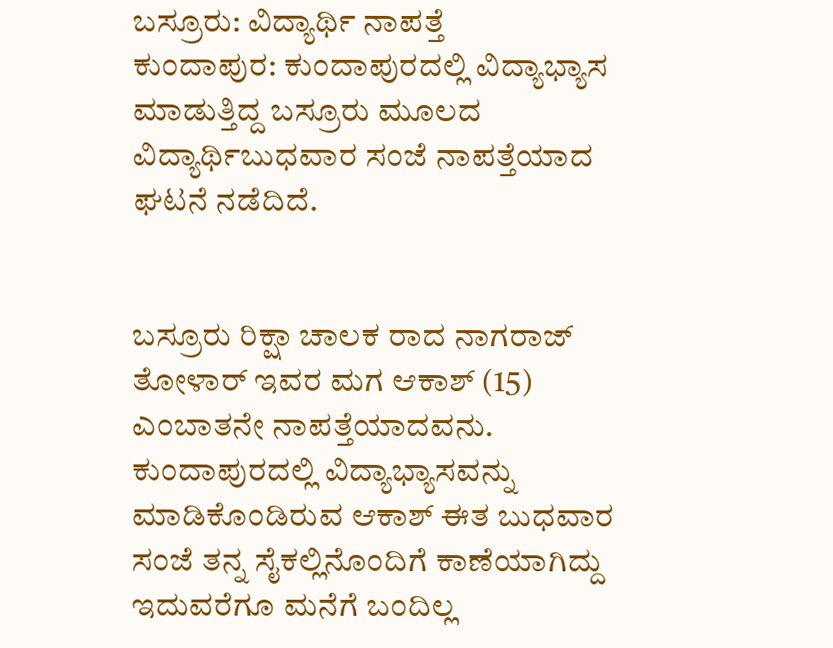ಬಸ್ರೂರು: ವಿದ್ಯಾರ್ಥಿ ನಾಪತ್ತೆ
ಕುಂದಾಪುರ: ಕುಂದಾಪುರದಲ್ಲಿ ವಿದ್ಯಾಭ್ಯಾಸ ಮಾಡುತ್ತಿದ್ದ ಬಸ್ರೂರು ಮೂಲದ ವಿದ್ಯಾರ್ಥಿಬುಧವಾರ ಸಂಜೆ ನಾಪತ್ತೆಯಾದ ಘಟನೆ ನಡೆದಿದೆ.


ಬಸ್ರೂರು ರಿಕ್ಷಾ ಚಾಲಕ ರಾದ ನಾಗರಾಜ್ ತೋಳಾರ್ ಇವರ ಮಗ ಆಕಾಶ್ (15) ಎಂಬಾತನೇ ನಾಪತ್ತೆಯಾದವನು. ಕುಂದಾಪುರದಲ್ಲಿ ವಿದ್ಯಾಭ್ಯಾಸವನ್ನು ಮಾಡಿಕೊಂಡಿರುವ ಆಕಾಶ್ ಈತ ಬುಧವಾರ ಸಂಜೆ ತನ್ನ ಸೈಕಲ್ಲಿನೊಂದಿಗೆ ಕಾಣೆಯಾಗಿದ್ದು ಇದುವರೆಗೂ ಮನೆಗೆ ಬಂದಿಲ್ಲ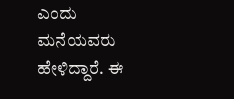ಎಂದು ಮನೆಯವರು ಹೇಳಿದ್ದಾರೆ. ಈ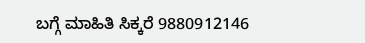ಬಗ್ಗೆ ಮಾಹಿತಿ ಸಿಕ್ಕರೆ 9880912146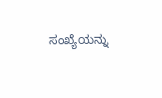ಸಂಖ್ಯೆಯನ್ನು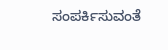ಸಂಪರ್ಕಿಸುವಂತೆ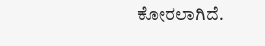ಕೋರಲಾಗಿದೆ.